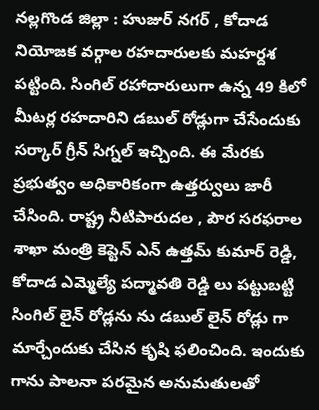నల్లగొండ జిల్లా : హుజుర్ నగర్ , కోదాడ నియోజక వర్గాల రహదారులకు మహర్దశ పట్టింది. సింగిల్ రహాదారులుగా ఉన్న 49 కిలో మీటర్ల రహదారిని డబుల్ రోడ్లుగా చేసేందుకు సర్కార్ గ్రీన్ సిగ్నల్ ఇచ్చింది. ఈ మేరకు ప్రభుత్వం అధికారికంగా ఉత్తర్వులు జారీ చేసింది. రాష్ట్ర నీటిపారుదల , పౌర సరఫరాల శాఖా మంత్రి కెప్టెన్ ఎన్ ఉత్తమ్ కుమార్ రెడ్డి, కోదాడ ఎమ్మెల్యే పద్మావతి రెడ్డి లు పట్టుబట్టి సింగిల్ లైన్ రోడ్లను ను డబుల్ లైన్ రోడ్లు గా మార్చేందుకు చేసిన కృషి ఫలించింది. ఇందుకు గాను పాలనా పరమైన అనుమతులతో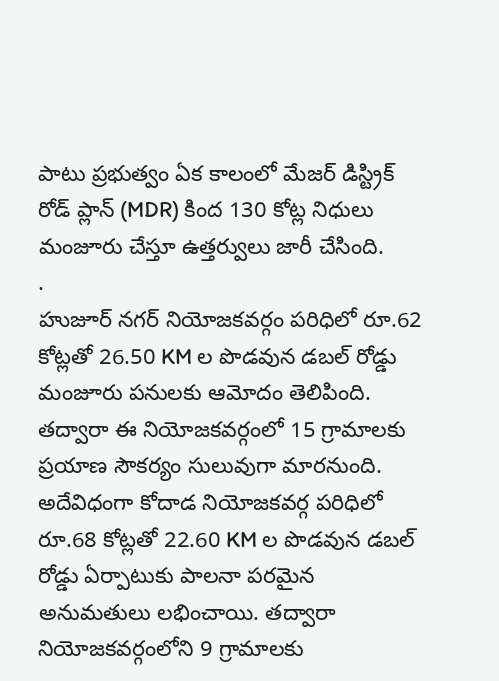పాటు ప్రభుత్వం ఏక కాలంలో మేజర్ డిస్ట్రిక్ రోడ్ ప్లాన్ (MDR) కింద 130 కోట్ల నిధులు మంజూరు చేస్తూ ఉత్తర్వులు జారీ చేసింది.
.
హుజూర్ నగర్ నియోజకవర్గం పరిధిలో రూ.62 కోట్లతో 26.50 KM ల పొడవున డబల్ రోడ్డు మంజూరు పనులకు ఆమోదం తెలిపింది. తద్వారా ఈ నియోజకవర్గంలో 15 గ్రామాలకు ప్రయాణ సౌకర్యం సులువుగా మారనుంది. అదేవిధంగా కోదాడ నియోజకవర్గ పరిధిలో రూ.68 కోట్లతో 22.60 KM ల పొడవున డబల్ రోడ్డు ఏర్పాటుకు పాలనా పరమైన అనుమతులు లభించాయి. తద్వారా నియోజకవర్గంలోని 9 గ్రామాలకు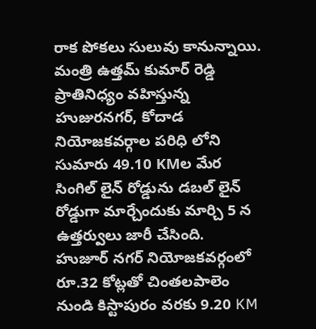రాక పోకలు సులువు కానున్నాయి. మంత్రి ఉత్తమ్ కుమార్ రెడ్డి ప్రాతినిధ్యం వహిస్తున్న హుజురనగర్, కోదాడ నియోజకవర్గాల పరిధి లోని సుమారు 49.10 KMల మేర సింగిల్ లైన్ రోడ్డును డబల్ లైన్ రోడ్డుగా మార్చేందుకు మార్చి 5 న ఉత్తర్వులు జారీ చేసింది.
హుజూర్ నగర్ నియోజకవర్గంలో రూ.32 కోట్లతో చింతలపాలెం నుండి కిస్టాపురం వరకు 9.20 KM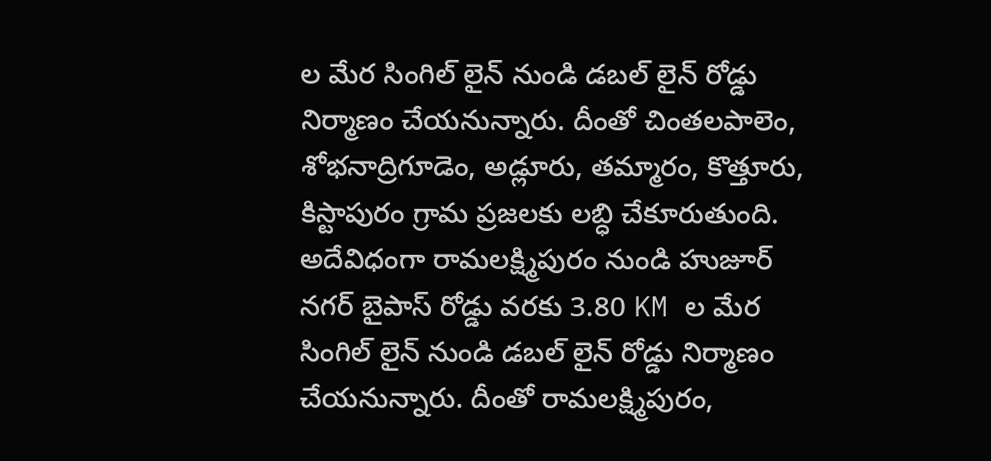ల మేర సింగిల్ లైన్ నుండి డబల్ లైన్ రోడ్డు నిర్మాణం చేయనున్నారు. దీంతో చింతలపాలెం, శోభనాద్రిగూడెం, అడ్లూరు, తమ్మారం, కొత్తూరు, కిస్టాపురం గ్రామ ప్రజలకు లబ్ధి చేకూరుతుంది. అదేవిధంగా రామలక్ష్మిపురం నుండి హుజూర్ నగర్ బైపాస్ రోడ్డు వరకు 3.80 KM ల మేర సింగిల్ లైన్ నుండి డబల్ లైన్ రోడ్డు నిర్మాణం చేయనున్నారు. దీంతో రామలక్ష్మిపురం,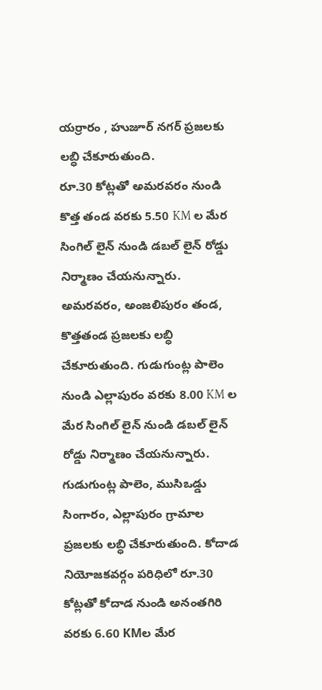యర్రారం , హుజూర్ నగర్ ప్రజలకు లబ్ధి చేకూరుతుంది.
రూ.30 కోట్లతో అమరవరం నుండి కొత్త తండ వరకు 5.50 KM ల మేర సింగిల్ లైన్ నుండి డబల్ లైన్ రోడ్డు నిర్మాణం చేయనున్నారు. అమరవరం, అంజలిపురం తండ, కొత్తతండ ప్రజలకు లబ్ధి చేకూరుతుంది. గుడుగుంట్ల పాలెం నుండి ఎల్లాపురం వరకు 8.00 KM ల మేర సింగిల్ లైన్ నుండి డబల్ లైన్ రోడ్డు నిర్మాణం చేయనున్నారు. గుడుగుంట్ల పాలెం, ముసిఒడ్డు సింగారం, ఎల్లాపురం గ్రామాల ప్రజలకు లబ్ధి చేకూరుతుంది. కోదాడ నియోజకవర్గం పరిధిలో రూ.30 కోట్లతో కోదాడ నుండి అనంతగిరి వరకు 6.60 KMల మేర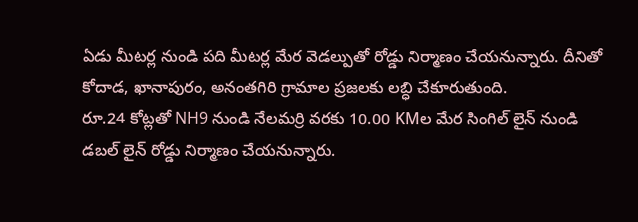ఏడు మీటర్ల నుండి పది మీటర్ల మేర వెడల్పుతో రోడ్డు నిర్మాణం చేయనున్నారు. దీనితో కోదాడ, ఖానాపురం, అనంతగిరి గ్రామాల ప్రజలకు లబ్ధి చేకూరుతుంది.
రూ.24 కోట్లతో NH9 నుండి నేలమర్రి వరకు 10.00 KMల మేర సింగిల్ లైన్ నుండి డబల్ లైన్ రోడ్డు నిర్మాణం చేయనున్నారు.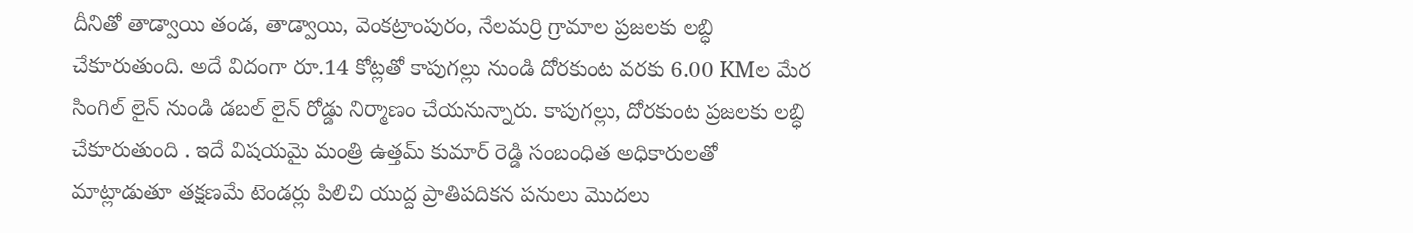దీనితో తాడ్వాయి తండ, తాడ్వాయి, వెంకట్రాంపురం, నేలమర్రి గ్రామాల ప్రజలకు లబ్ధి చేకూరుతుంది. అదే విదంగా రూ.14 కోట్లతో కాపుగల్లు నుండి దోరకుంట వరకు 6.00 KMల మేర సింగిల్ లైన్ నుండి డబల్ లైన్ రోడ్డు నిర్మాణం చేయనున్నారు. కాపుగల్లు, దోరకుంట ప్రజలకు లబ్ధి చేకూరుతుంది . ఇదే విషయమై మంత్రి ఉత్తమ్ కుమార్ రెడ్డి సంబంధిత అధికారులతో మాట్లాడుతూ తక్షణమే టెండర్లు పిలిచి యుద్ద ప్రాతిపదికన పనులు మొదలు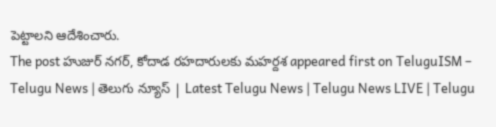పెట్టాలని ఆదేశించారు.
The post హుజుర్ నగర్, కోదాడ రహదారులకు మహర్దశ appeared first on TeluguISM – Telugu News | తెలుగు న్యూస్ | Latest Telugu News | Telugu News LIVE | Telugu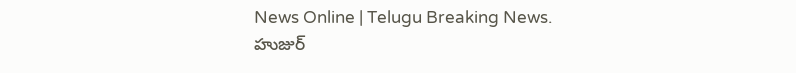News Online | Telugu Breaking News.
హుజుర్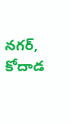నగర్, కోదాడ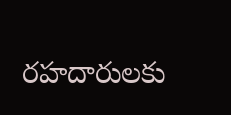రహదారులకు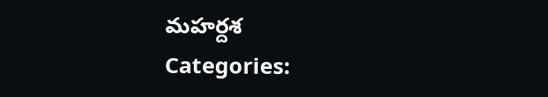మహర్దశ
Categories: